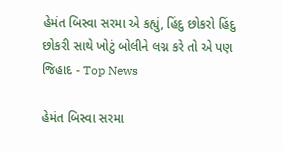હેમંત બિસ્વા સરમા એ કહ્યું, હિંદુ છોકરો હિંદુ છોકરી સાથે ખોટું બોલીને લગ્ન કરે તો એ પણ જિહાદ - Top News

હેમંત બિસ્વા સરમા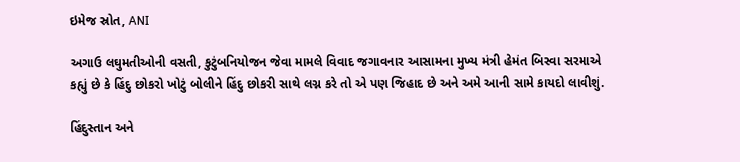ઇમેજ સ્રોત, ANI

અગાઉ લઘુમતીઓની વસતી, કુટુંબનિયોજન જેવા મામલે વિવાદ જગાવનાર આસામના મુખ્ય મંત્રી હેમંત બિસ્વા સરમાએ કહ્યું છે કે હિંદુ છોકરો ખોટું બોલીને હિંદુ છોકરી સાથે લગ્ન કરે તો એ પણ જિહાદ છે અને અમે આની સામે કાયદો લાવીશું.

હિંદુસ્તાન અને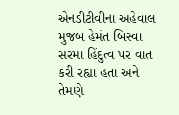એનડીટીવીના અહેવાલ મુજબ હેમંત બિસ્વા સરમા હિંદુત્વ પર વાત કરી રહ્યા હતા અને તેમણે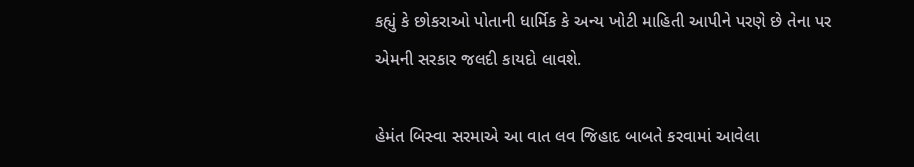કહ્યું કે છોકરાઓ પોતાની ધાર્મિક કે અન્ય ખોટી માહિતી આપીને પરણે છે તેના પર એમની સરકાર જલદી કાયદો લાવશે.

હેમંત બિસ્વા સરમાએ આ વાત લવ જિહાદ બાબતે કરવામાં આવેલા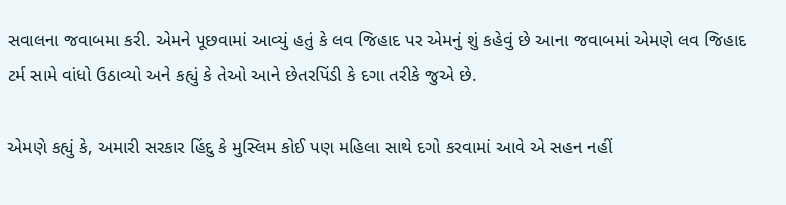સવાલના જવાબમા કરી. એમને પૂછવામાં આવ્યું હતું કે લવ જિહાદ પર એમનું શું કહેવું છે આના જવાબમાં એમણે લવ જિહાદ ટર્મ સામે વાંધો ઉઠાવ્યો અને કહ્યું કે તેઓ આને છેતરપિંડી કે દગા તરીકે જુએ છે.

એમણે કહ્યું કે, અમારી સરકાર હિંદુ કે મુસ્લિમ કોઈ પણ મહિલા સાથે દગો કરવામાં આવે એ સહન નહીં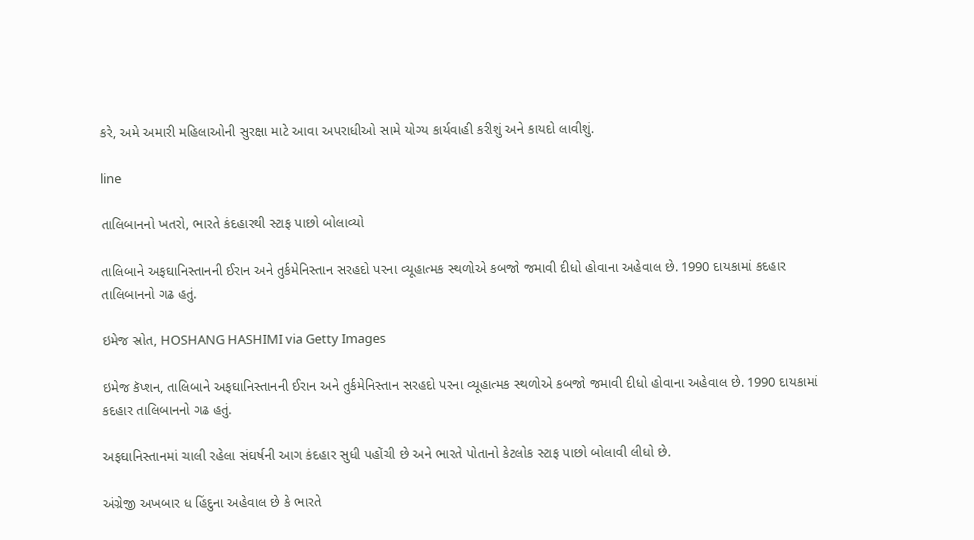કરે, અમે અમારી મહિલાઓની સુરક્ષા માટે આવા અપરાધીઓ સામે યોગ્ય કાર્યવાહી કરીશું અને કાયદો લાવીશું.

line

તાલિબાનનો ખતરો, ભારતે કંદહારથી સ્ટાફ પાછો બોલાવ્યો

તાલિબાને અફઘાનિસ્તાનની ઈરાન અને તુર્કમેનિસ્તાન સરહદો પરના વ્યૂહાત્મક સ્થળોએ કબજો જમાવી દીધો હોવાના અહેવાલ છે. 1990 દાયકામાં કદહાર તાલિબાનનો ગઢ હતું.

ઇમેજ સ્રોત, HOSHANG HASHIMI via Getty Images

ઇમેજ કૅપ્શન, તાલિબાને અફઘાનિસ્તાનની ઈરાન અને તુર્કમેનિસ્તાન સરહદો પરના વ્યૂહાત્મક સ્થળોએ કબજો જમાવી દીધો હોવાના અહેવાલ છે. 1990 દાયકામાં કદહાર તાલિબાનનો ગઢ હતું.

અફઘાનિસ્તાનમાં ચાલી રહેલા સંઘર્ષની આગ કંદહાર સુધી પહોંચી છે અને ભારતે પોતાનો કેટલોક સ્ટાફ પાછો બોલાવી લીધો છે.

અંગ્રેજી અખબાર ધ હિંદુના અહેવાલ છે કે ભારતે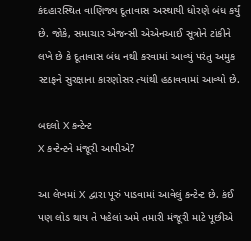કંદહારસ્થિત વાણિજ્ય દૂતાવાસ અસ્થાયી ધોરણે બંધ કર્યું છે. જોકે, સમાચાર એજન્સી એએનઆઈ સૂત્રોને ટાંકીને લખે છે કે દૂતાવાસ બંધ નથી કરવામાં આવ્યું પરંતુ અમુક સ્ટાફને સુરક્ષાના કારણોસર ત્યાંથી હઠાવવામાં આવ્યો છે.

બદલો X કન્ટેન્ટ
X કન્ટેન્ટને મંજૂરી આપીએ?

આ લેખમાં X દ્વારા પૂરું પાડવામાં આવેલું કન્ટેન્ટ છે. કંઈ પણ લોડ થાય તે પહેલાં અમે તમારી મંજૂરી માટે પૂછીએ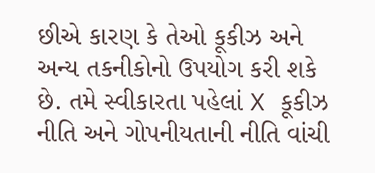છીએ કારણ કે તેઓ કૂકીઝ અને અન્ય તકનીકોનો ઉપયોગ કરી શકે છે. તમે સ્વીકારતા પહેલાં X કૂકીઝ નીતિ અને ગોપનીયતાની નીતિ વાંચી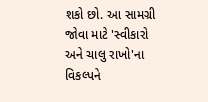શકો છો. આ સામગ્રી જોવા માટે 'સ્વીકારો અને ચાલુ રાખો'ના વિકલ્પને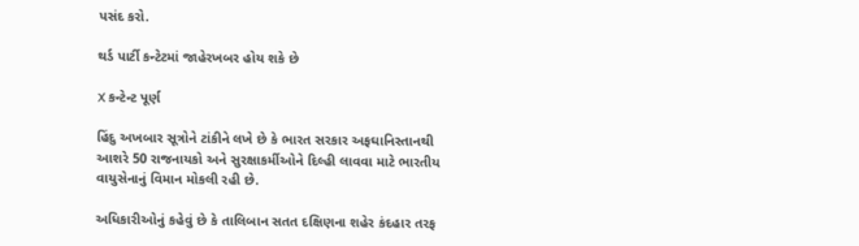પસંદ કરો.

થર્ડ પાર્ટી કન્ટેટમાં જાહેરખબર હોય શકે છે

X કન્ટેન્ટ પૂર્ણ

હિંદુ અખબાર સૂત્રોને ટાંકીને લખે છે કે ભારત સરકાર અફઘાનિસ્તાનથી આશરે 50 રાજનાયકો અને સુરક્ષાકર્મીઓને દિલ્હી લાવવા માટે ભારતીય વાયુસેનાનું વિમાન મોકલી રહી છે.

અધિકારીઓનું કહેવું છે કે તાલિબાન સતત દક્ષિણના શહેર કંદહાર તરફ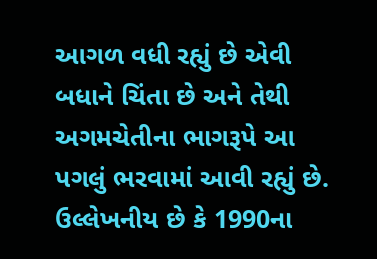આગળ વધી રહ્યું છે એવી બધાને ચિંતા છે અને તેથી અગમચેતીના ભાગરૂપે આ પગલું ભરવામાં આવી રહ્યું છે. ઉલ્લેખનીય છે કે 1990ના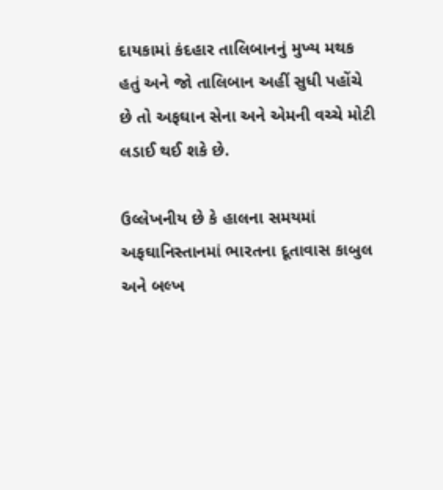દાયકામાં કંદહાર તાલિબાનનું મુખ્ય મથક હતું અને જો તાલિબાન અહીં સુધી પહોંચે છે તો અફઘાન સેના અને એમની વચ્ચે મોટી લડાઈ થઈ શકે છે.

ઉલ્લેખનીય છે કે હાલના સમયમાં અફઘાનિસ્તાનમાં ભારતના દૂતાવાસ કાબુલ અને બલ્ખ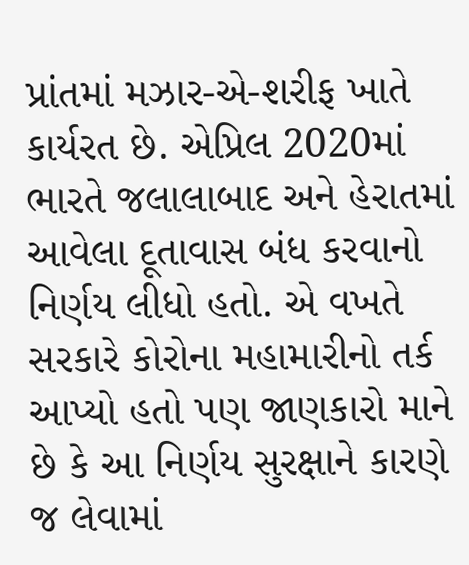પ્રાંતમાં મઝાર-એ-શરીફ ખાતે કાર્યરત છે. એપ્રિલ 2020માં ભારતે જલાલાબાદ અને હેરાતમાં આવેલા દૂતાવાસ બંધ કરવાનો નિર્ણય લીધો હતો. એ વખતે સરકારે કોરોના મહામારીનો તર્ક આપ્યો હતો પણ જાણકારો માને છે કે આ નિર્ણય સુરક્ષાને કારણે જ લેવામાં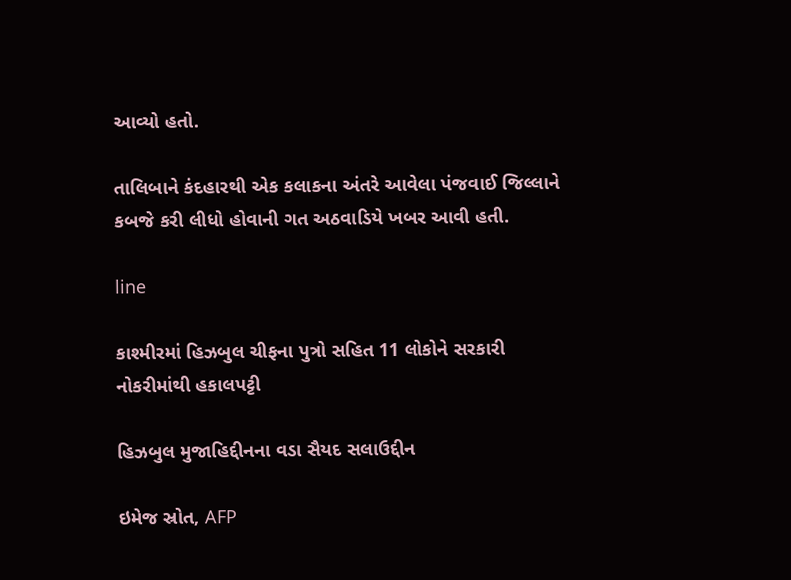આવ્યો હતો.

તાલિબાને કંદહારથી એક કલાકના અંતરે આવેલા પંજવાઈ જિલ્લાને કબજે કરી લીધો હોવાની ગત અઠવાડિયે ખબર આવી હતી.

line

કાશ્મીરમાં હિઝબુલ ચીફના પુત્રો સહિત 11 લોકોને સરકારી નોકરીમાંથી હકાલપટ્ટી

હિઝબુલ મુજાહિદ્દીનના વડા સૈયદ સલાઉદ્દીન

ઇમેજ સ્રોત, AFP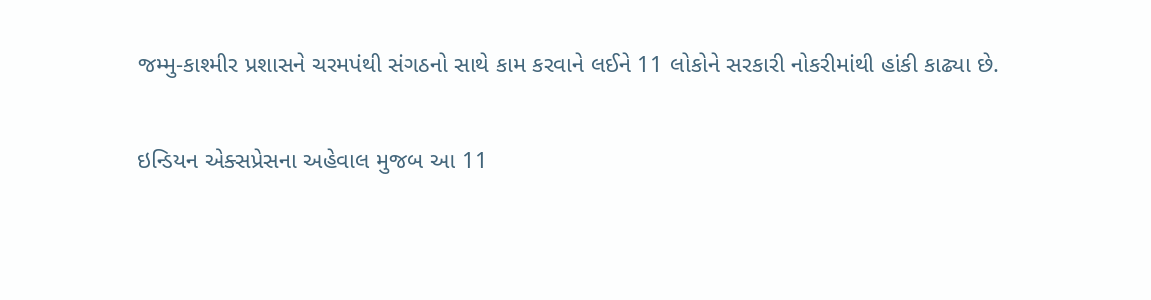જમ્મુ-કાશ્મીર પ્રશાસને ચરમપંથી સંગઠનો સાથે કામ કરવાને લઈને 11 લોકોને સરકારી નોકરીમાંથી હાંકી કાઢ્યા છે.

ઇન્ડિયન એક્સપ્રેસના અહેવાલ મુજબ આ 11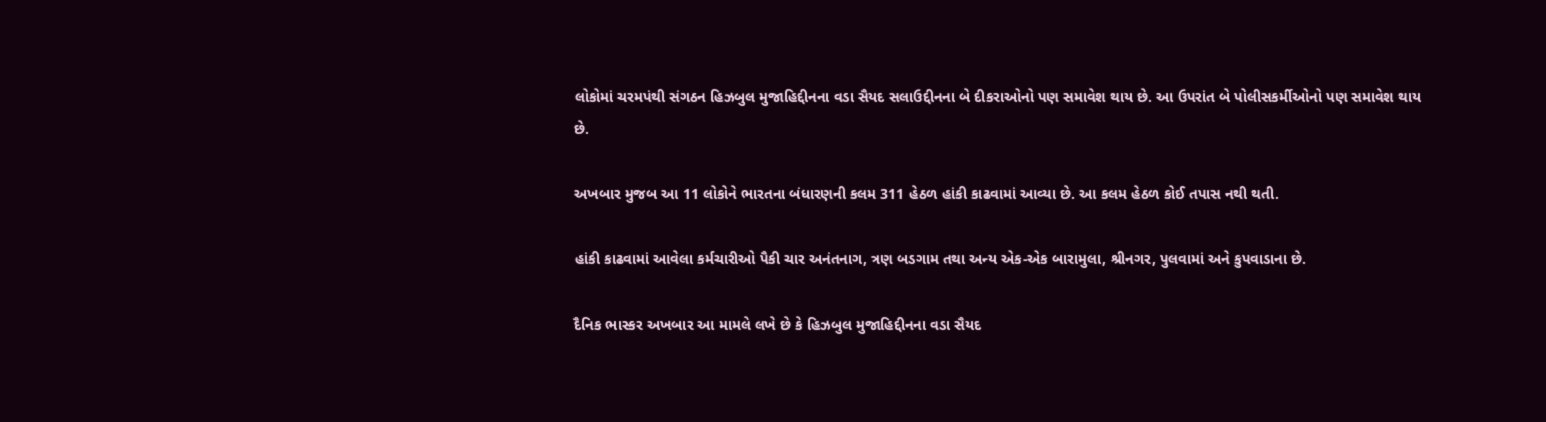લોકોમાં ચરમપંથી સંગઠન હિઝબુલ મુજાહિદ્દીનના વડા સૈયદ સલાઉદ્દીનના બે દીકરાઓનો પણ સમાવેશ થાય છે. આ ઉપરાંત બે પોલીસકર્મીઓનો પણ સમાવેશ થાય છે.

અખબાર મુજબ આ 11 લોકોને ભારતના બંધારણની કલમ 311 હેઠળ હાંકી કાઢવામાં આવ્યા છે. આ કલમ હેઠળ કોઈ તપાસ નથી થતી.

હાંકી કાઢવામાં આવેલા કર્મચારીઓ પૈકી ચાર અનંતનાગ, ત્રણ બડગામ તથા અન્ય એક-એક બારામુલા, શ્રીનગર, પુલવામાં અને કુપવાડાના છે.

દૈનિક ભાસ્કર અખબાર આ મામલે લખે છે કે હિઝબુલ મુજાહિદ્દીનના વડા સૈયદ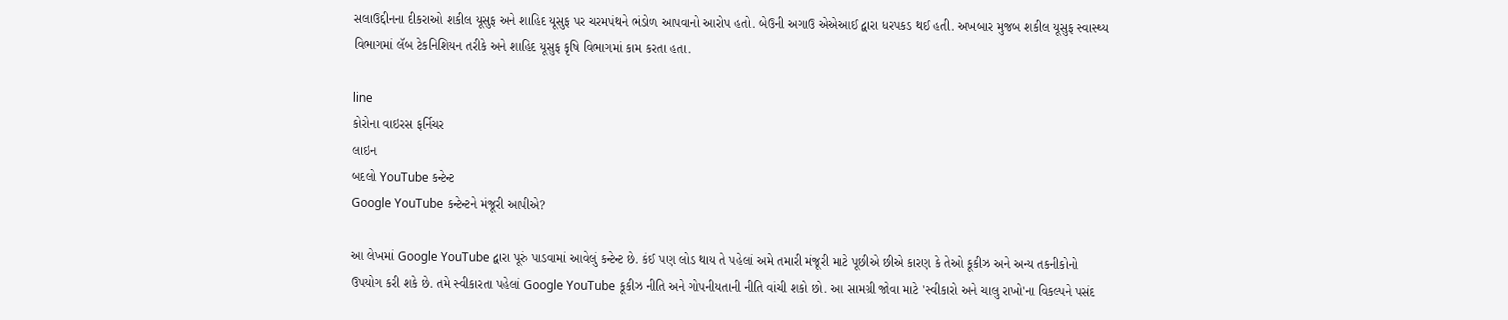સલાઉદ્દીનના દીકરાઓ શકીલ યૂસુફ અને શાહિદ યૂસુફ પર ચરમપંથને ભંડોળ આપવાનો આરોપ હતો. બેઉની અગાઉ એએઆઈ દ્વારા ધરપકડ થઈ હતી. અખબાર મુજબ શકીલ યૂસુફ સ્વાસ્થ્ય વિભાગમાં લૅબ ટેકનિશિયન તરીકે અને શાહિદ યૂસુફ કૃષિ વિભાગમાં કામ કરતા હતા.

line
કોરોના વાઇરસ ફર્નિચર
લાઇન
બદલો YouTube કન્ટેન્ટ
Google YouTube કન્ટેન્ટને મંજૂરી આપીએ?

આ લેખમાં Google YouTube દ્વારા પૂરું પાડવામાં આવેલું કન્ટેન્ટ છે. કંઈ પણ લોડ થાય તે પહેલાં અમે તમારી મંજૂરી માટે પૂછીએ છીએ કારણ કે તેઓ કૂકીઝ અને અન્ય તકનીકોનો ઉપયોગ કરી શકે છે. તમે સ્વીકારતા પહેલાં Google YouTube કૂકીઝ નીતિ અને ગોપનીયતાની નીતિ વાંચી શકો છો. આ સામગ્રી જોવા માટે 'સ્વીકારો અને ચાલુ રાખો'ના વિકલ્પને પસંદ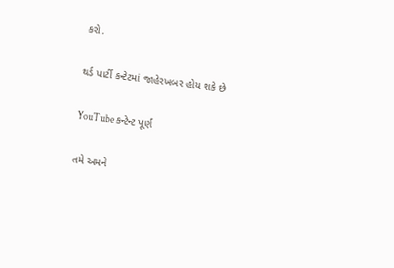કરો.

થર્ડ પાર્ટી કન્ટેટમાં જાહેરખબર હોય શકે છે

YouTube કન્ટેન્ટ પૂર્ણ

તમે અમને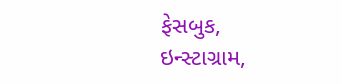ફેસબુક, ઇન્સ્ટાગ્રામ,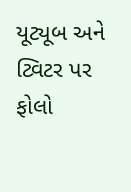યૂટ્યૂબ અને ટ્વિટર પર ફોલો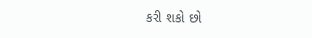કરી શકો છો